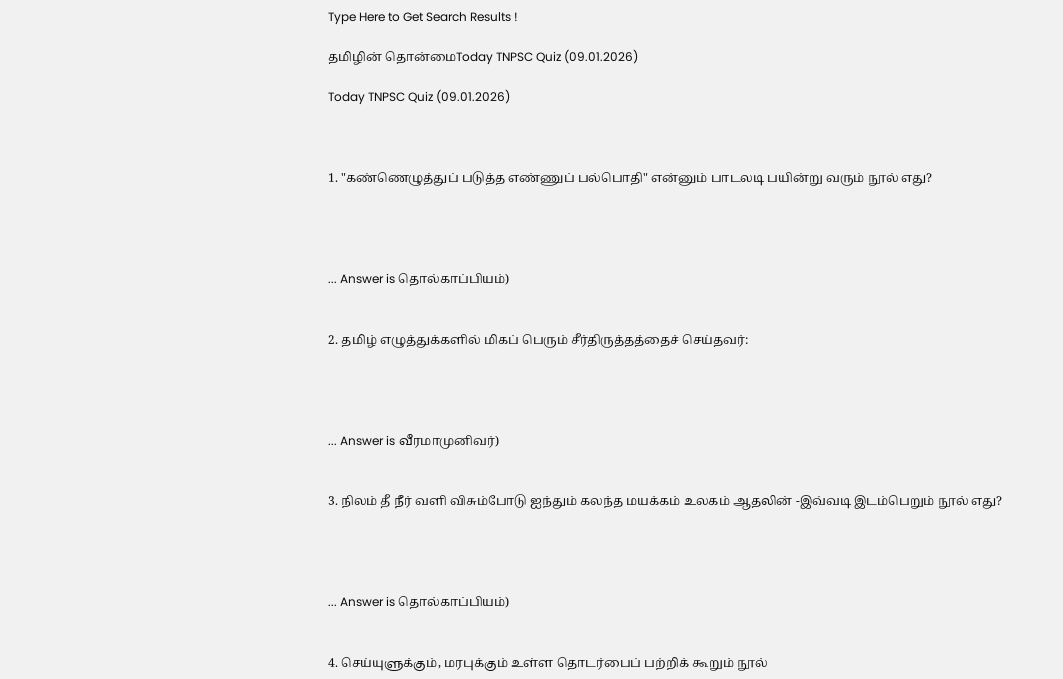Type Here to Get Search Results !

தமிழின் தொன்மைToday TNPSC Quiz (09.01.2026)

Today TNPSC Quiz (09.01.2026)



1. "கண்ணெழுத்துப் படுத்த எண்ணுப் பல்பொதி" என்னும் பாடலடி பயின்று வரும் நூல் எது?




... Answer is தொல்காப்பியம்)


2. தமிழ் எழுத்துக்களில் மிகப் பெரும் சீர்திருத்தத்தைச் செய்தவர்:




... Answer is வீரமாமுனிவர்)


3. நிலம் தீ நீர் வளி விசும்போடு ஐந்தும் கலந்த மயக்கம் உலகம் ஆதலின் -இவ்வடி இடம்பெறும் நூல் எது?




... Answer is தொல்காப்பியம்)


4. செய்யுளுக்கும், மரபுக்கும் உள்ள தொடர்பைப் பற்றிக் கூறும் நூல்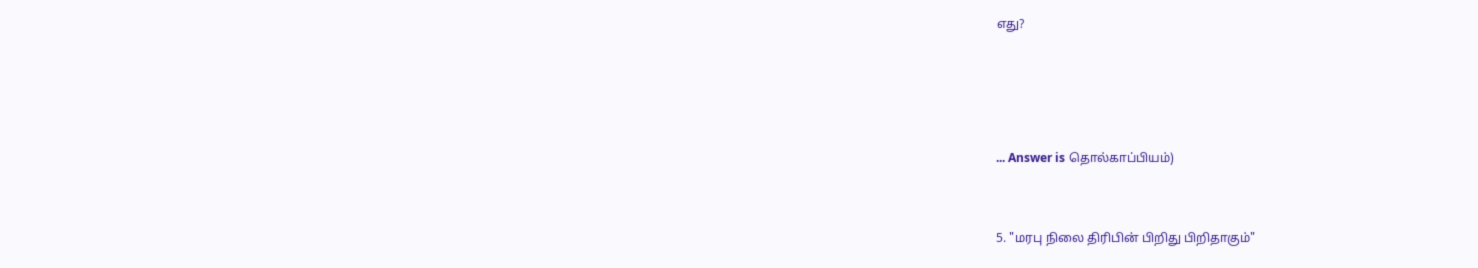எது?




... Answer is தொல்காப்பியம்)


5. "மரபு நிலை திரிபின் பிறிது பிறிதாகும்"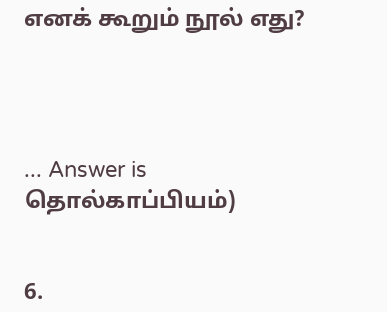எனக் கூறும் நூல் எது?




... Answer is தொல்காப்பியம்)


6.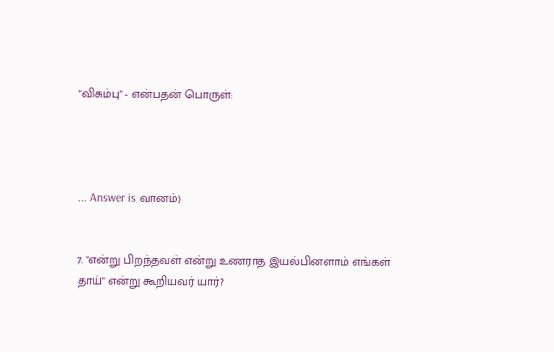"விசும்பு" - என்பதன் பொருள்:




... Answer is வானம்)


7. "என்று பிறந்தவள் என்று உணராத இயல்பினளாம் எங்கள் தாய்" என்று கூறியவர் யார்?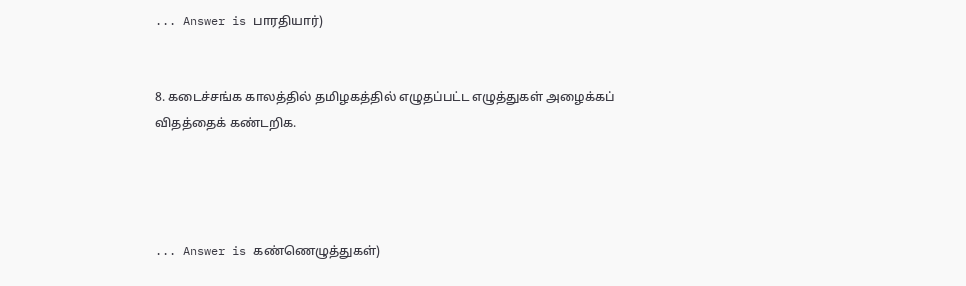... Answer is பாரதியார்)


8. கடைச்சங்க காலத்தில் தமிழகத்தில் எழுதப்பட்ட எழுத்துகள் அழைக்கப் விதத்தைக் கண்டறிக.




... Answer is கண்ணெழுத்துகள்)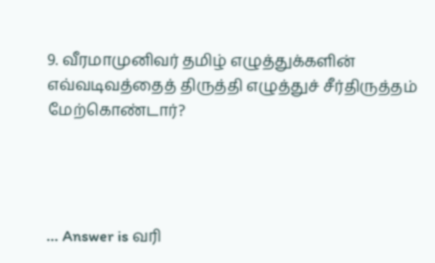9. வீரமாமுனிவர் தமிழ் எழுத்துக்களின் எவ்வடிவத்தைத் திருத்தி எழுத்துச் சீர்திருத்தம் மேற்கொண்டார்?




... Answer is வரி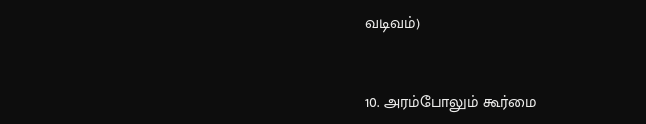வடிவம்)


10. அரம்போலும் கூர்மை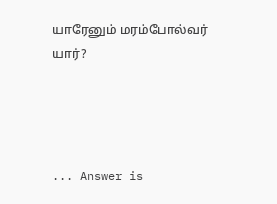யாரேனும் மரம்போல்வர் யார்?




... Answer is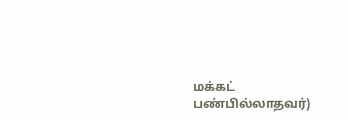மக்கட் பண்பில்லாதவர்)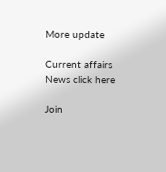More update

Current affairs News click here

Join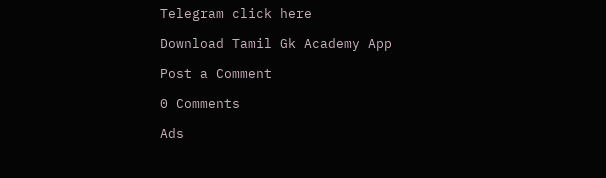Telegram click here

Download Tamil Gk Academy App

Post a Comment

0 Comments

Ads